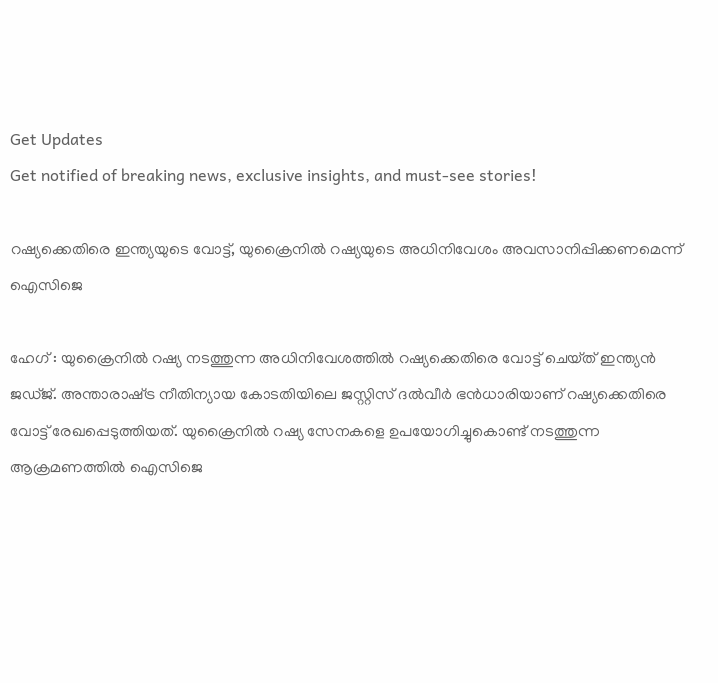Get Updates
Get notified of breaking news, exclusive insights, and must-see stories!

റഷ്യക്കെതിരെ ഇന്ത്യയുടെ വോട്ട്, യുക്രൈനിൽ റഷ്യയുടെ അധിനിവേശം അവസാനിപ്പിക്കണമെന്ന് ഐസിജെ

ഹേഗ് : യുക്രൈനിൽ റഷ്യ നടത്തുന്ന അധിനിവേശത്തിൽ റഷ്യക്കെതിരെ വോട്ട് ചെയ്‌ത് ഇന്ത്യൻ ജഡ്‌ജ്. അന്താരാഷ്‌ട്ര നീതിന്യായ കോടതിയിലെ ജസ്റ്റിസ് ദൽവീർ ഭൻധാരിയാണ് റഷ്യക്കെതിരെ വോട്ട് രേഖപ്പെടുത്തിയത്. യുക്രൈനിൽ റഷ്യ സേനകളെ ഉപയോഗിച്ചുകൊണ്ട് നടത്തുന്ന ആക്രമണത്തിൽ ഐസിജെ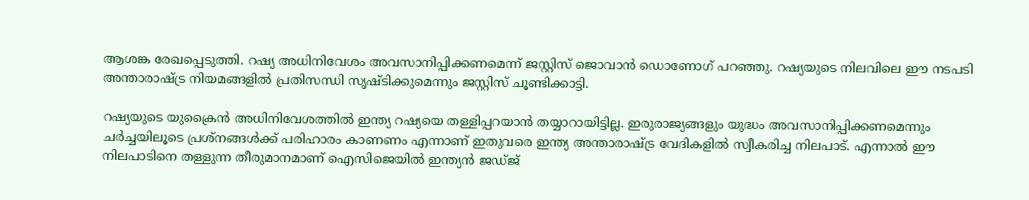ആശങ്ക രേഖപ്പെടുത്തി. റഷ്യ അധിനിവേശം അവസാനിപ്പിക്കണമെന്ന് ജസ്റ്റിസ് ജൊവാൻ ഡൊണോഗ് പറഞ്ഞു. റഷ്യയുടെ നിലവിലെ ഈ നടപടി അന്താരാഷ്‌ട്ര നിയമങ്ങളിൽ പ്രതിസന്ധി സൃഷ്‌ടിക്കുമെന്നും ജസ്റ്റിസ് ചൂണ്ടിക്കാട്ടി.

റഷ്യയുടെ യുക്രൈൻ അധിനിവേശത്തിൽ ഇന്ത്യ റഷ്യയെ തള്ളിപ്പറയാൻ തയ്യാറായിട്ടില്ല. ഇരുരാജ്യങ്ങളും യുദ്ധം അവസാനിപ്പിക്കണമെന്നും ചർച്ചയിലൂടെ പ്രശ്‌നങ്ങൾക്ക് പരിഹാരം കാണണം എന്നാണ് ഇതുവരെ ഇന്ത്യ അന്താരാഷ്‌ട്ര വേദികളിൽ സ്വീകരിച്ച നിലപാട്. എന്നാൽ ഈ നിലപാടിനെ തള്ളുന്ന തീരുമാനമാണ് ഐസിജെയിൽ ഇന്ത്യൻ ജഡ്‌ജ്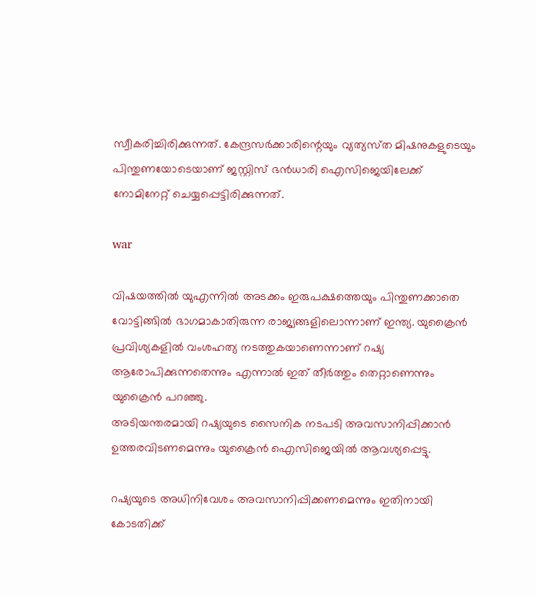സ്വീകരിച്ചിരിക്കുന്നത്. കേന്ദ്രസർക്കാരിന്റെയും വ്യത്യസ്‌ത മിഷനുകളുടെയും പിന്തുണയോടെയാണ് ജസ്റ്റിസ് ഭൻധാരി ഐസിജെയിലേക്ക് നോമിനേറ്റ് ചെയ്യപ്പെട്ടിരിക്കുന്നത്.

war

വിഷയത്തിൽ യുഎന്നിൽ അടക്കം ഇരുപക്ഷത്തെയും പിന്തുണക്കാതെ വോട്ടിങ്ങിൽ ഭാഗമാകാതിരുന്ന രാജ്യങ്ങളിലൊന്നാണ് ഇന്ത്യ. യുക്രൈൻ പ്രവിശ്യകളിൽ വംശഹത്യ നടത്തുകയാണെന്നാണ് റഷ്യ ആരോപിക്കുന്നതെന്നും എന്നാൽ ഇത് തീർത്തും തെറ്റാണെന്നും യുക്രൈൻ പറഞ്ഞു.
അടിയന്തരമായി റഷ്യയുടെ സൈനിക നടപടി അവസാനിപ്പിക്കാൻ ഉത്തരവിടണമെന്നും യുക്രൈൻ ഐസിജെയിൽ ആവശ്യപ്പെട്ടു.

റഷ്യയുടെ അധിനിവേശം അവസാനിപ്പിക്കണമെന്നും ഇതിനായി കോടതിക്ക്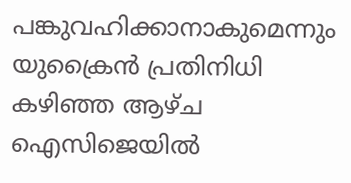പങ്കുവഹിക്കാനാകുമെന്നും യുക്രൈൻ പ്രതിനിധി കഴിഞ്ഞ ആഴ്‌ച ഐസിജെയിൽ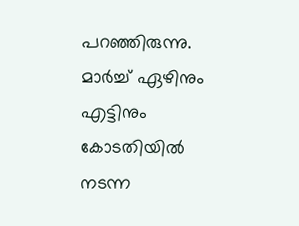പറഞ്ഞിരുന്നു. മാർച്ച് ഏഴിനും എട്ടിനും കോടതിയിൽ നടന്ന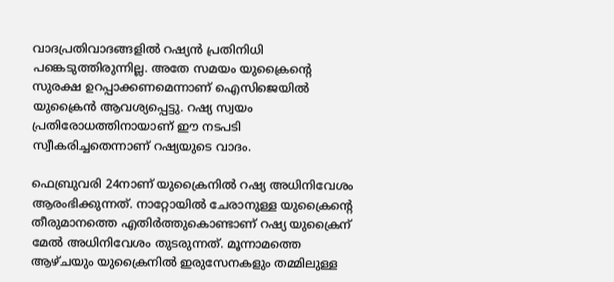വാദപ്രതിവാദങ്ങളിൽ റഷ്യൻ പ്രതിനിധി പങ്കെടുത്തിരുന്നില്ല. അതേ സമയം യുക്രൈന്‍റെ സുരക്ഷ ഉറപ്പാക്കണമെന്നാണ് ഐസിജെയിൽ യുക്രൈൻ ആവശ്യപ്പെട്ടു. റഷ്യ സ്വയം പ്രതിരോധത്തിനായാണ് ഈ നടപടി സ്വീകരിച്ചതെന്നാണ് റഷ്യയുടെ വാദം.

ഫെബ്രുവരി 24നാണ് യുക്രൈനിൽ റഷ്യ അധിനിവേശം ആരംഭിക്കുന്നത്. നാറ്റോയിൽ ചേരാനുള്ള യുക്രൈന്റെ തീരുമാനത്തെ എതിർത്തുകൊണ്ടാണ് റഷ്യ യുക്രൈന് മേൽ അധിനിവേശം തുടരുന്നത്. മൂന്നാമത്തെ ആഴ്‌ചയും യുക്രൈനിൽ ഇരുസേനകളും തമ്മിലുള്ള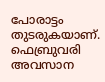പോരാട്ടം തുടരുകയാണ്. ഫെബ്രുവരി അവസാന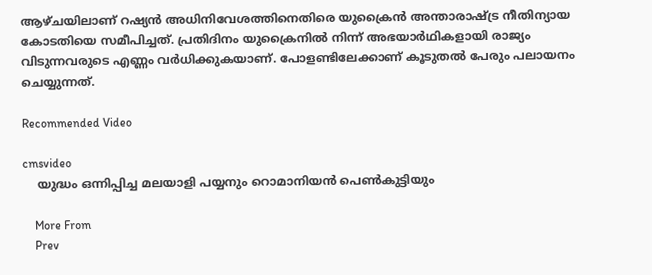ആഴ്‌ചയിലാണ് റഷ്യൻ അധിനിവേശത്തിനെതിരെ യുക്രൈൻ അന്താരാഷ്‌ട്ര നീതിന്യായ കോടതിയെ സമീപിച്ചത്. പ്രതിദിനം യുക്രൈനിൽ നിന്ന് അഭയാർഥികളായി രാജ്യം വിടുന്നവരുടെ എണ്ണം വർധിക്കുകയാണ്. പോളണ്ടിലേക്കാണ് കൂടുതൽ പേരും പലായനം ചെയ്യുന്നത്.

Recommended Video

cmsvideo
    യുദ്ധം ഒന്നിപ്പിച്ച മലയാളി പയ്യനും റൊമാനിയന്‍ പെണ്‍കുട്ടിയും

    More From
    Prev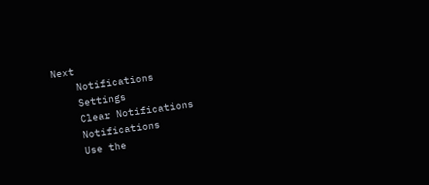Next
    Notifications
    Settings
    Clear Notifications
    Notifications
    Use the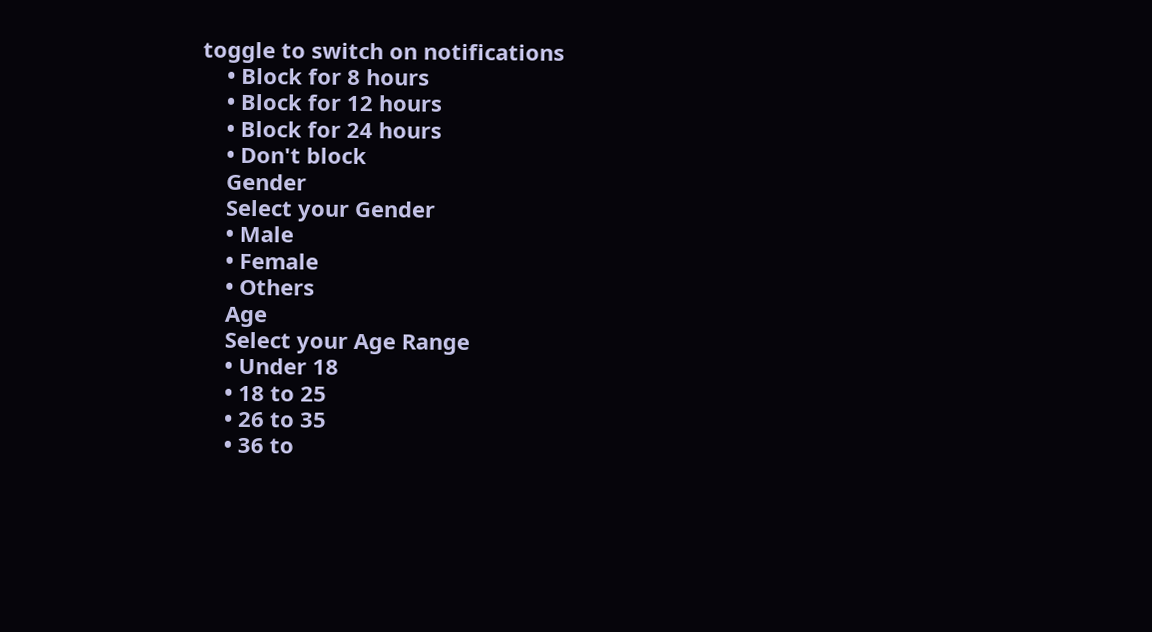toggle to switch on notifications
    • Block for 8 hours
    • Block for 12 hours
    • Block for 24 hours
    • Don't block
    Gender
    Select your Gender
    • Male
    • Female
    • Others
    Age
    Select your Age Range
    • Under 18
    • 18 to 25
    • 26 to 35
    • 36 to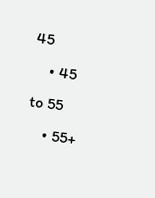45
    • 45 to 55
    • 55+